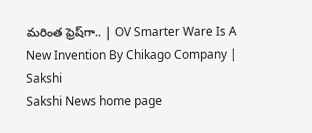మరింత ఫ్రెష్‌గా.. | OV Smarter Ware Is A New Invention By Chikago Company | Sakshi
Sakshi News home page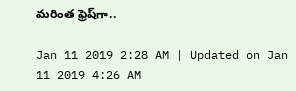మరింత ఫ్రెష్‌గా..

Jan 11 2019 2:28 AM | Updated on Jan 11 2019 4:26 AM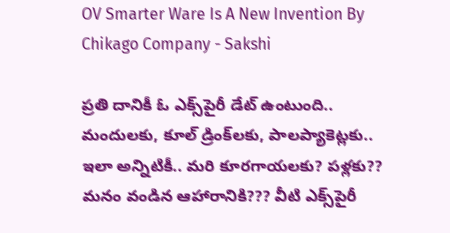OV Smarter Ware Is A New Invention By Chikago Company - Sakshi

ప్రతి దానికీ ఓ ఎక్స్‌పైరీ డేట్‌ ఉంటుంది..
మందులకు, కూల్‌ డ్రింక్‌లకు, పాలప్యాకెట్లకు..
ఇలా అన్నిటికీ.. మరి కూరగాయలకు? పళ్లకు??
మనం వండిన ఆహారానికి??? వీటి ఎక్స్‌పైరీ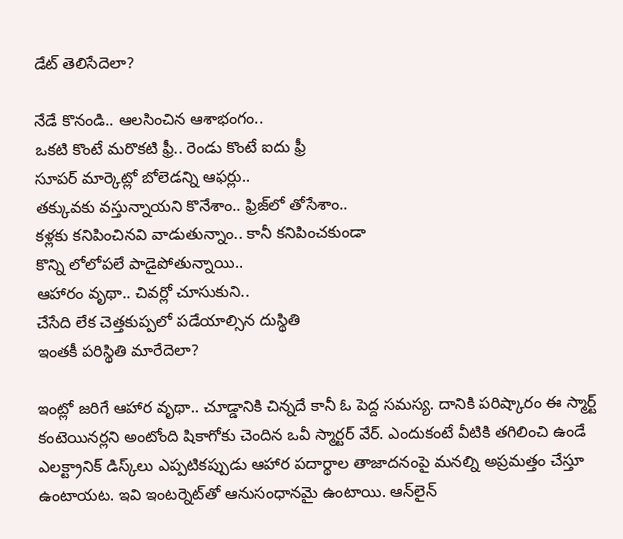డేట్‌ తెలిసేదెలా?

నేడే కొనండి.. ఆలసించిన ఆశాభంగం..
ఒకటి కొంటే మరొకటి ఫ్రీ.. రెండు కొంటే ఐదు ఫ్రీ
సూపర్‌ మార్కెట్లో బోలెడన్ని ఆఫర్లు..
తక్కువకు వస్తున్నాయని కొనేశాం.. ఫ్రిజ్‌లో తోసేశాం..
కళ్లకు కనిపించినవి వాడుతున్నాం.. కానీ కనిపించకుండా
కొన్ని లోలోపలే పాడైపోతున్నాయి..
ఆహారం వృథా.. చివర్లో చూసుకుని..
చేసేది లేక చెత్తకుప్పలో పడేయాల్సిన దుస్థితి
ఇంతకీ పరిస్థితి మారేదెలా?

ఇంట్లో జరిగే ఆహార వృథా.. చూడ్డానికి చిన్నదే కానీ ఓ పెద్ద సమస్య. దానికి పరిష్కారం ఈ స్మార్ట్‌ కంటెయినర్లని అంటోంది షికాగోకు చెందిన ఒవీ స్మార్టర్‌ వేర్‌. ఎందుకంటే వీటికి తగిలించి ఉండే ఎలక్ట్రానిక్‌ డిస్క్‌లు ఎప్పటికప్పుడు ఆహార పదార్థాల తాజాదనంపై మనల్ని అప్రమత్తం చేస్తూ ఉంటాయట. ఇవి ఇంటర్నెట్‌తో ఆనుసంధానమై ఉంటాయి. ఆన్‌లైన్‌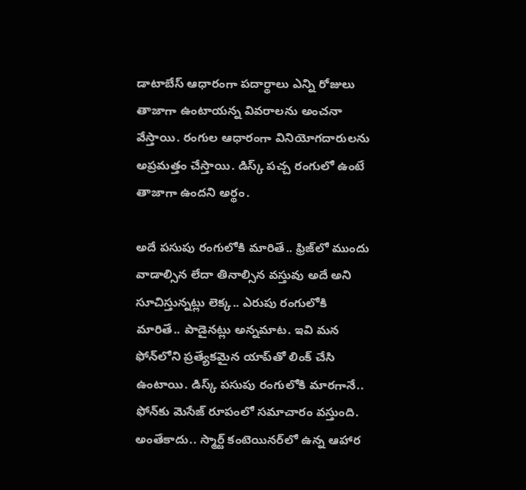డాటాబేస్‌ ఆధారంగా పదార్థాలు ఎన్ని రోజులు తాజాగా ఉంటాయన్న వివరాలను అంచనా వేస్తాయి. రంగుల ఆధారంగా వినియోగదారులను అప్రమత్తం చేస్తాయి. డిస్క్‌ పచ్చ రంగులో ఉంటే తాజాగా ఉందని అర్థం.

అదే పసుపు రంగులోకి మారితే.. ఫ్రిజ్‌లో ముందు వాడాల్సిన లేదా తినాల్సిన వస్తువు అదే అని సూచిస్తున్నట్లు లెక్క.. ఎరుపు రంగులోకి మారితే.. పాడైనట్లు అన్నమాట. ఇవి మన ఫోన్‌లోని ప్రత్యేకమైన యాప్‌తో లింక్‌ చేసి ఉంటాయి. డిస్క్‌ పసుపు రంగులోకి మారగానే.. ఫోన్‌కు మెసేజ్‌ రూపంలో సమాచారం వస్తుంది. అంతేకాదు.. స్మార్ట్‌ కంటెయినర్‌లో ఉన్న ఆహార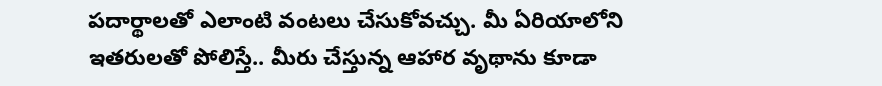పదార్థాలతో ఎలాంటి వంటలు చేసుకోవచ్చు. మీ ఏరియాలోని ఇతరులతో పోలిస్తే.. మీరు చేస్తున్న ఆహార వృథాను కూడా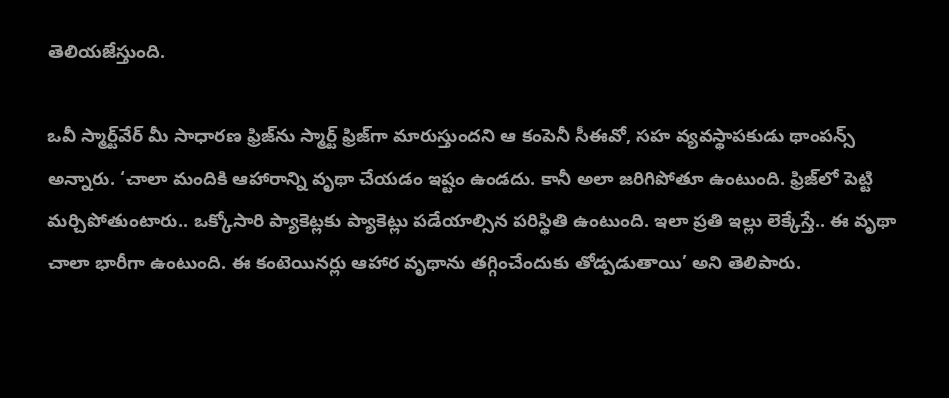తెలియజేస్తుంది.

ఒవీ స్మార్ట్‌వేర్‌ మీ సాధారణ ఫ్రిజ్‌ను స్మార్ట్‌ ఫ్రిజ్‌గా మారుస్తుందని ఆ కంపెనీ సీఈవో, సహ వ్యవస్థాపకుడు థాంపన్స్‌ అన్నారు. ‘చాలా మందికి ఆహారాన్ని వృథా చేయడం ఇష్టం ఉండదు. కానీ అలా జరిగిపోతూ ఉంటుంది. ఫ్రిజ్‌లో పెట్టి మర్చిపోతుంటారు.. ఒక్కోసారి ప్యాకెట్లకు ప్యాకెట్లు పడేయాల్సిన పరిస్థితి ఉంటుంది. ఇలా ప్రతి ఇల్లు లెక్కేస్తే.. ఈ వృథా చాలా భారీగా ఉంటుంది. ఈ కంటెయినర్లు ఆహార వృథాను తగ్గించేందుకు తోడ్పడుతాయి’ అని తెలిపారు.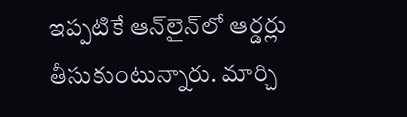ఇప్పటికే ఆన్‌లైన్‌లో ఆర్డర్లు తీసుకుంటున్నారు. మార్చి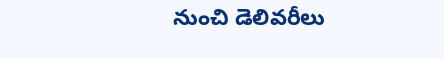నుంచి డెలివరీలు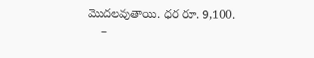మొదలవుతాయి. ధర రూ. 9,100.
    –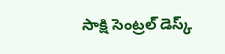సాక్షి సెంట్రల్‌ డెస్క్‌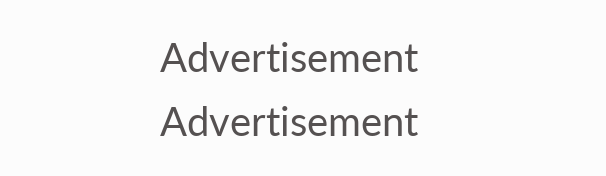Advertisement
Advertisement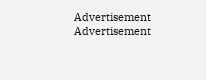Advertisement
Advertisement